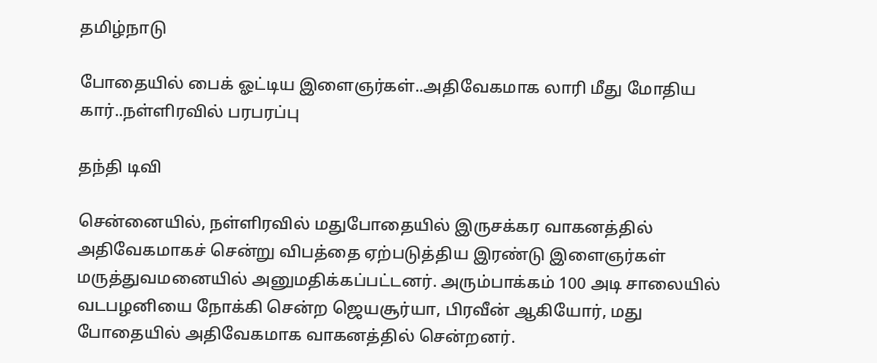தமிழ்நாடு

போதையில் பைக் ஓட்டிய இளைஞர்கள்..அதிவேகமாக லாரி மீது மோதிய கார்..நள்ளிரவில் பரபரப்பு

தந்தி டிவி

சென்னையில், நள்ளிரவில் மதுபோதையில் இருசக்கர வாகனத்தில் அதிவேகமாகச் சென்று விபத்தை ஏற்படுத்திய இரண்டு இளைஞர்கள் மருத்துவமனையில் அனுமதிக்கப்பட்டனர். அரும்பாக்கம் 100 அடி சாலையில் வடபழனியை நோக்கி சென்ற ஜெயசூர்யா, பிரவீன் ஆகியோர், மது போதையில் அதிவேகமாக வாகனத்தில் சென்றனர்.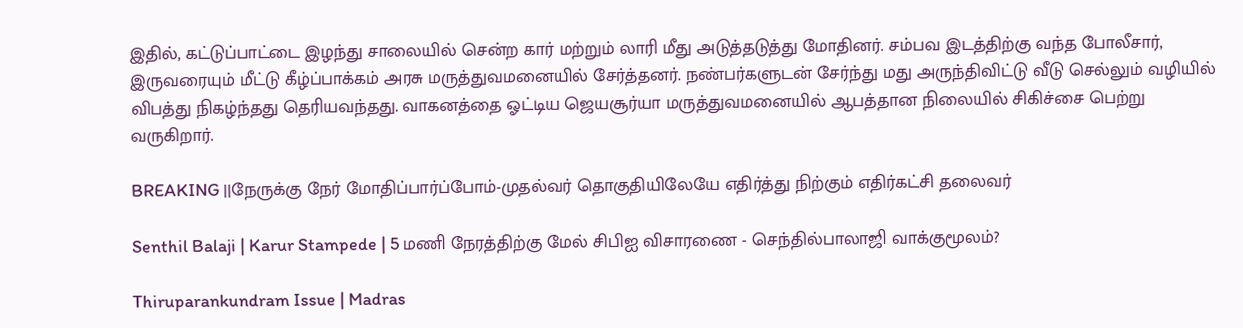இதில், கட்டுப்பாட்டை இழந்து சாலையில் சென்ற கார் மற்றும் லாரி மீது அடுத்தடுத்து மோதினர். சம்பவ இடத்திற்கு வந்த போலீசார், இருவரையும் மீட்டு கீழ்ப்பாக்கம் அரசு மருத்துவமனையில் சேர்த்தனர். நண்பர்களுடன் சேர்ந்து மது அருந்திவிட்டு வீடு செல்லும் வழியில் விபத்து நிகழ்ந்தது தெரியவந்தது. வாகனத்தை ஓட்டிய ஜெயசூர்யா மருத்துவமனையில் ஆபத்தான நிலையில் சிகிச்சை பெற்று வருகிறார்.

BREAKING ||நேருக்கு நேர் மோதிப்பார்ப்போம்-முதல்வர் தொகுதியிலேயே எதிர்த்து நிற்கும் எதிர்கட்சி தலைவர்

Senthil Balaji | Karur Stampede | 5 மணி நேரத்திற்கு மேல் சிபிஐ விசாரணை - செந்தில்பாலாஜி வாக்குமூலம்?

Thiruparankundram Issue | Madras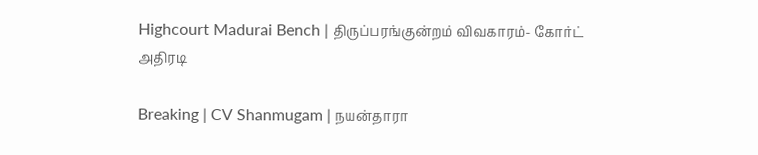Highcourt Madurai Bench | திருப்பரங்குன்றம் விவகாரம்- கோர்ட் அதிரடி

Breaking | CV Shanmugam | நயன்தாரா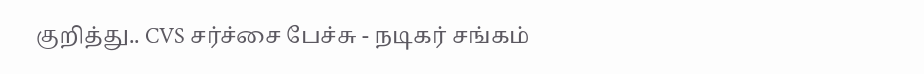குறித்து.. CVS சர்ச்சை பேச்சு - நடிகர் சங்கம்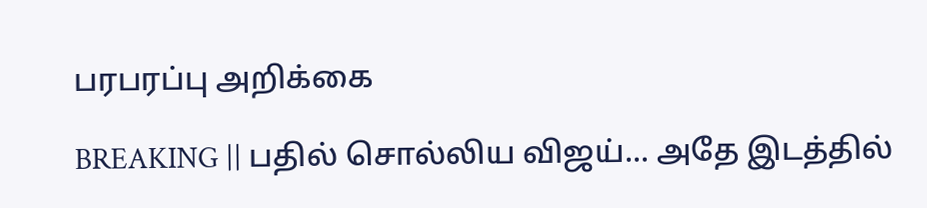பரபரப்பு அறிக்கை

BREAKING || பதில் சொல்லிய விஜய்... அதே இடத்தில்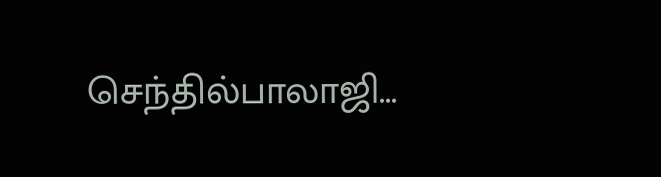செந்தில்பாலாஜி...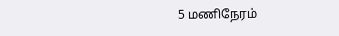5 மணிநேரம்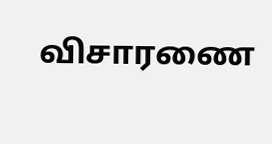விசாரணை